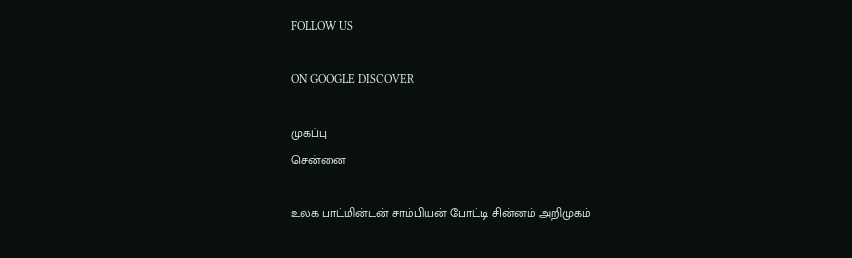FOLLOW US

ON GOOGLE DISCOVER

முகப்பு
சென்னை

உலக பாட்மின்டன் சாம்பியன் போட்டி சின்னம் அறிமுகம்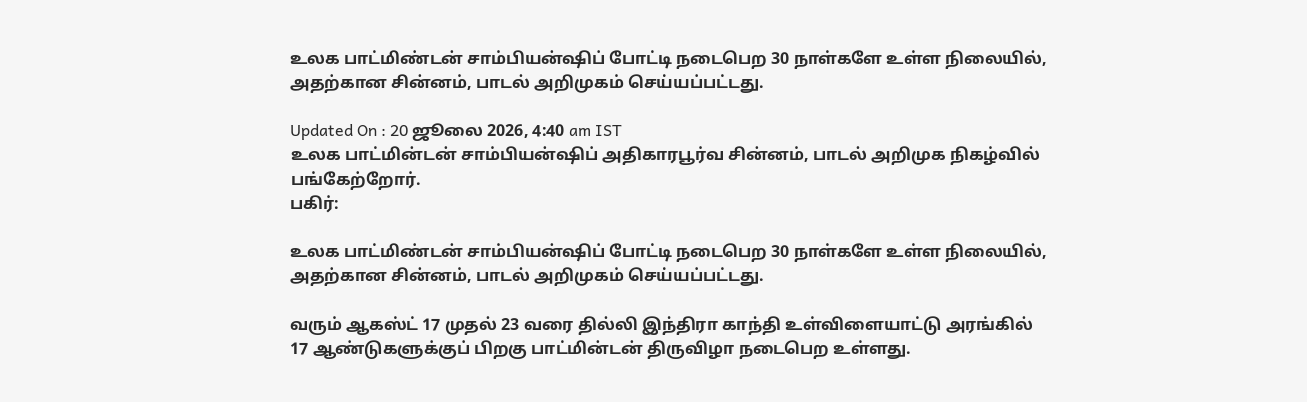உலக பாட்மிண்டன் சாம்பியன்ஷிப் போட்டி நடைபெற 30 நாள்களே உள்ள நிலையில், அதற்கான சின்னம், பாடல் அறிமுகம் செய்யப்பட்டது.

Updated On : 20 ஜூலை 2026, 4:40 am IST
உலக பாட்மின்டன் சாம்பியன்ஷிப் அதிகாரபூர்வ சின்னம், பாடல் அறிமுக நிகழ்வில் பங்கேற்றோர்.
பகிர்:

உலக பாட்மிண்டன் சாம்பியன்ஷிப் போட்டி நடைபெற 30 நாள்களே உள்ள நிலையில், அதற்கான சின்னம், பாடல் அறிமுகம் செய்யப்பட்டது.

வரும் ஆகஸ்ட் 17 முதல் 23 வரை தில்லி இந்திரா காந்தி உள்விளையாட்டு அரங்கில் 17 ஆண்டுகளுக்குப் பிறகு பாட்மின்டன் திருவிழா நடைபெற உள்ளது.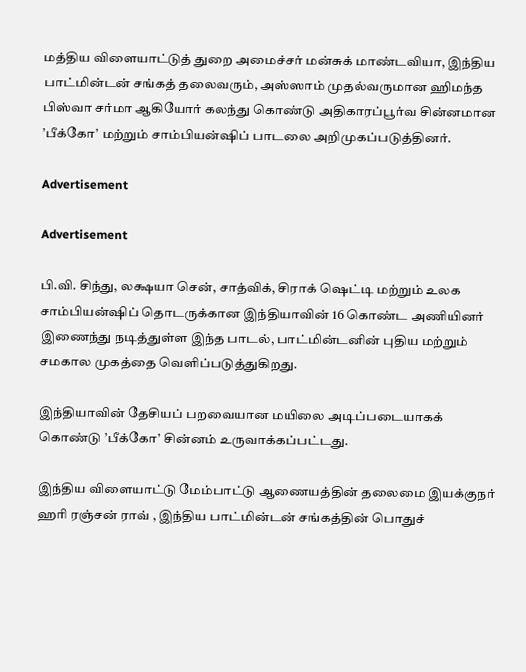மத்திய விளையாட்டுத் துறை அமைச்சர் மன்சுக் மாண்டவியா, இந்திய பாட்மின்டன் சங்கத் தலைவரும், அஸ்ஸாம் முதல்வருமான ஹிமந்த பிஸ்வா சர்மா ஆகியோர் கலந்து கொண்டு அதிகாரப்பூர்வ சின்னமான ’பீக்கோ’ மற்றும் சாம்பியன்ஷிப் பாடலை அறிமுகப்படுத்தினர்.

Advertisement

Advertisement

பி.வி. சிந்து, லக்ஷயா சென், சாத்விக், சிராக் ஷெட்டி மற்றும் உலக சாம்பியன்ஷிப் தொடருக்கான இந்தியாவின் 16 கொண்ட அணியினர் இணைந்து நடித்துள்ள இந்த பாடல், பாட்மின்டனின் புதிய மற்றும் சமகால முகத்தை வெளிப்படுத்துகிறது.

இந்தியாவின் தேசியப் பறவையான மயிலை அடிப்படையாகக் கொண்டு ’பீக்கோ’ சின்னம் உருவாக்கப்பட்டது.

இந்திய விளையாட்டு மேம்பாட்டு ஆணையத்தின் தலைமை இயக்குநர் ஹரி ரஞ்சன் ராவ் , இந்திய பாட்மின்டன் சங்கத்தின் பொதுச்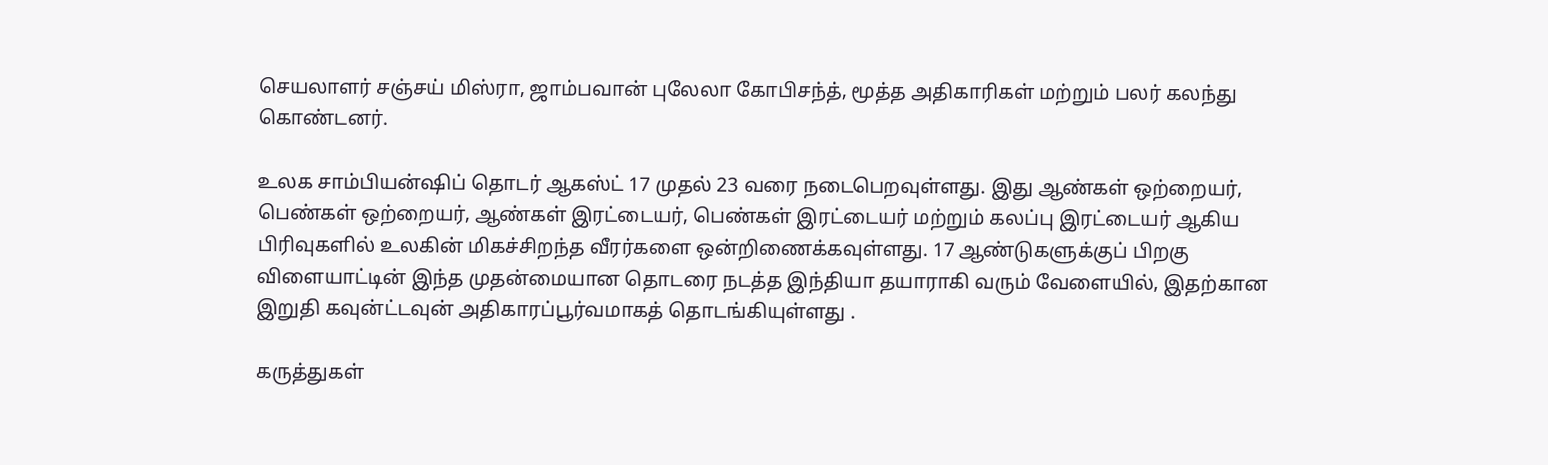செயலாளர் சஞ்சய் மிஸ்ரா, ஜாம்பவான் புலேலா கோபிசந்த், மூத்த அதிகாரிகள் மற்றும் பலர் கலந்து கொண்டனர்.

உலக சாம்பியன்ஷிப் தொடர் ஆகஸ்ட் 17 முதல் 23 வரை நடைபெறவுள்ளது. இது ஆண்கள் ஒற்றையர், பெண்கள் ஒற்றையர், ஆண்கள் இரட்டையர், பெண்கள் இரட்டையர் மற்றும் கலப்பு இரட்டையர் ஆகிய பிரிவுகளில் உலகின் மிகச்சிறந்த வீரர்களை ஒன்றிணைக்கவுள்ளது. 17 ஆண்டுகளுக்குப் பிறகு விளையாட்டின் இந்த முதன்மையான தொடரை நடத்த இந்தியா தயாராகி வரும் வேளையில், இதற்கான இறுதி கவுன்ட்டவுன் அதிகாரப்பூர்வமாகத் தொடங்கியுள்ளது .

கருத்துகள்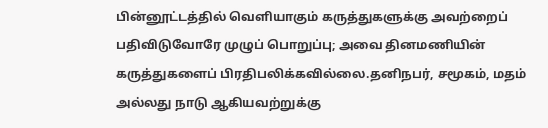பின்னூட்டத்தில் வெளியாகும் கருத்துகளுக்கு அவற்றைப் பதிவிடுவோரே முழுப் பொறுப்பு; அவை தினமணியின் கருத்துகளைப் பிரதிபலிக்கவில்லை.தனிநபர், சமூகம், மதம் அல்லது நாடு ஆகியவற்றுக்கு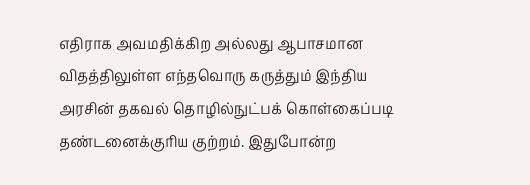எதிராக அவமதிக்கிற அல்லது ஆபாசமான விதத்திலுள்ள எந்தவொரு கருத்தும் இந்திய அரசின் தகவல் தொழில்நுட்பக் கொள்கைப்படி தண்டனைக்குரிய குற்றம். இதுபோன்ற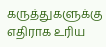கருத்துகளுக்கு எதிராக உரிய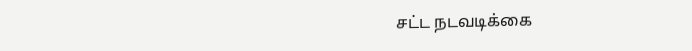சட்ட நடவடிக்கை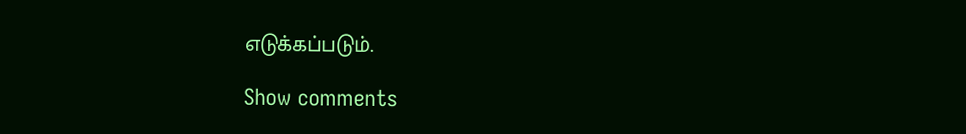எடுக்கப்படும்.

Show comments